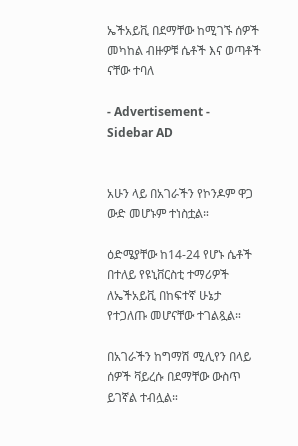ኤችአይቪ በደማቸው ከሚገኙ ሰዎች መካከል ብዙዎቹ ሴቶች እና ወጣቶች ናቸው ተባለ

- Advertisement -
Sidebar AD


አሁን ላይ በአገራችን የኮንዶም ዋጋ ውድ መሆኑም ተነስቷል።

ዕድሜያቸው ከ14-24 የሆኑ ሴቶች በተለይ የዩኒቨርስቲ ተማሪዎች ለኤችአይቪ በከፍተኛ ሁኔታ የተጋለጡ መሆናቸው ተገልጿል።

በአገራችን ከግማሽ ሚሊየን በላይ ሰዎች ቫይረሱ በደማቸው ውስጥ ይገኛል ተብሏል።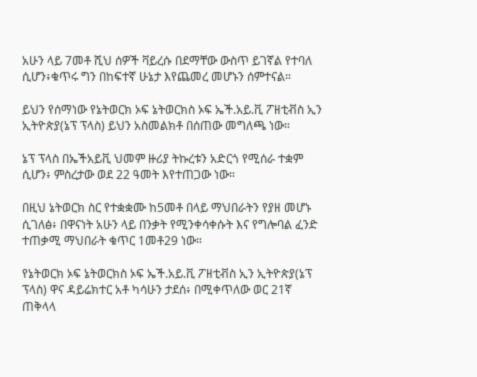አሁን ላይ 7መቶ ሺህ ሰዎች ቫይረሱ በደማቸው ውስጥ ይገኛል የተባለ ሲሆን፥ቁጥሩ ግን በከፍተኛ ሁኔታ እየጨመረ መሆኑን ሰምተናል።

ይህን የሰማነው የኔትወርክ ኦፍ ኔትወርክስ ኦፍ ኤች.አይ.ቪ ፖዘቲቭስ ኢን ኢትዮጵያ(ኔፕ ፕላስ) ይህን አስመልክቶ በሰጠው መግለጫ ነው።

ኔፕ ፕላስ በኤችአይቪ ህመም ዙሪያ ትኩረቱን አድርጎ የሚሰራ ተቋም ሲሆን፥ ምስረታው ወደ 22 ዓመት እየተጠጋው ነው።

በዚህ ኔትወርክ ስር የተቋቋሙ ከ5መቶ በላይ ማህበራትን የያዘ መሆኑ ሲገለፅ፥ በዋናነት አሁን ላይ በንቃት የሚንቀሳቀሱት እና የግሎባል ፈንድ ተጠቃሚ ማህበራት ቁጥር 1መቶ29 ነው።

የኔትወርክ ኦፍ ኔትወርክስ ኦፍ ኤች.አይ.ቪ ፖዘቲቭስ ኢን ኢትዮጵያ(ኔፕ ፕላስ) ዋና ዳይሬክተር አቶ ካሳሁን ታደሰ፥ በሚቀጥለው ወር 21ኛ ጠቅላላ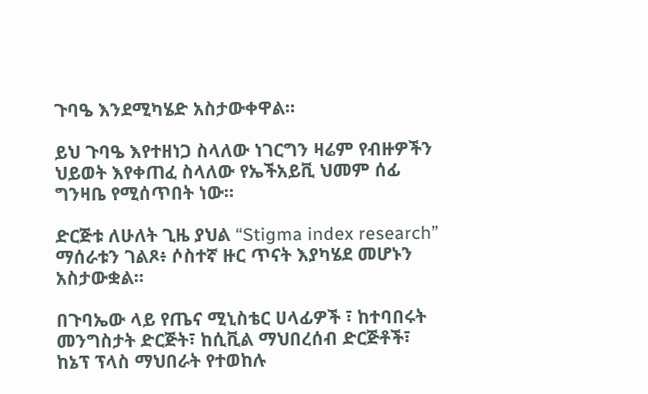ጉባዔ እንደሚካሄድ አስታውቀዋል።

ይህ ጉባዔ እየተዘነጋ ስላለው ነገርግን ዛሬም የብዙዎችን ህይወት እየቀጠፈ ስላለው የኤችአይቪ ህመም ሰፊ ግንዛቤ የሚሰጥበት ነው።

ድርጅቱ ለሁለት ጊዜ ያህል “Stigma index research” ማሰራቱን ገልጾ፥ ሶስተኛ ዙር ጥናት እያካሄደ መሆኑን አስታውቋል።

በጉባኤው ላይ የጤና ሚኒስቴር ሀላፊዎች ፣ ከተባበሩት መንግስታት ድርጅት፣ ከሲቪል ማህበረሰብ ድርጅቶች፣ ከኔፕ ፕላስ ማህበራት የተወከሉ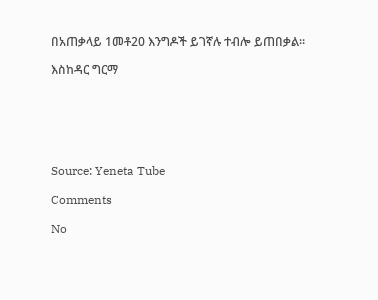በአጠቃላይ 1መቶ20 እንግዶች ይገኛሉ ተብሎ ይጠበቃል።

እስከዳር ግርማ






Source: Yeneta Tube

Comments

No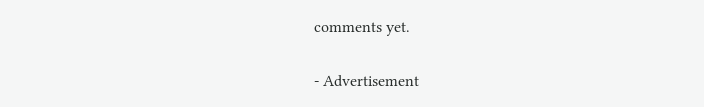comments yet.

- Advertisement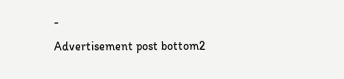-
Advertisement post bottom2